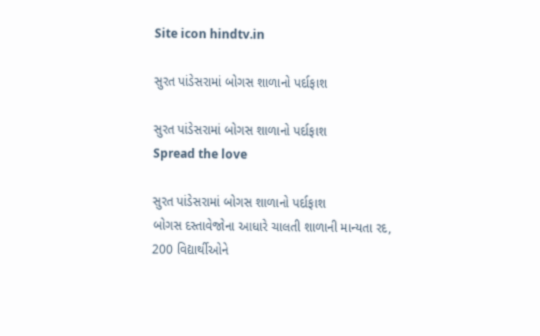Site icon hindtv.in

સુરત પાંડેસરામાં બોગસ શાળાનો પર્દાફાશ

સુરત પાંડેસરામાં બોગસ શાળાનો પર્દાફાશ
Spread the love

સુરત પાંડેસરામાં બોગસ શાળાનો પર્દાફાશ
બોગસ દસ્તાવેજોના આધારે ચાલતી શાળાની માન્યતા રદ,
200 વિદ્યાર્થીઓને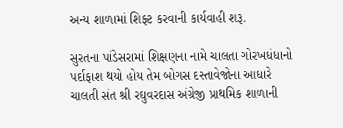અન્ય શાળામાં શિફ્ટ કરવાની કાર્યવાહી શરૂ.

સુરતના પાંડેસરામાં શિક્ષણના નામે ચાલતા ગોરખધંધાનો પર્દાફાશ થયો હોય તેમ બોગસ દસ્તાવેજોના આધારે ચાલતી સંત શ્રી રઘુવરદાસ અંગ્રેજી પ્રાથમિક શાળાની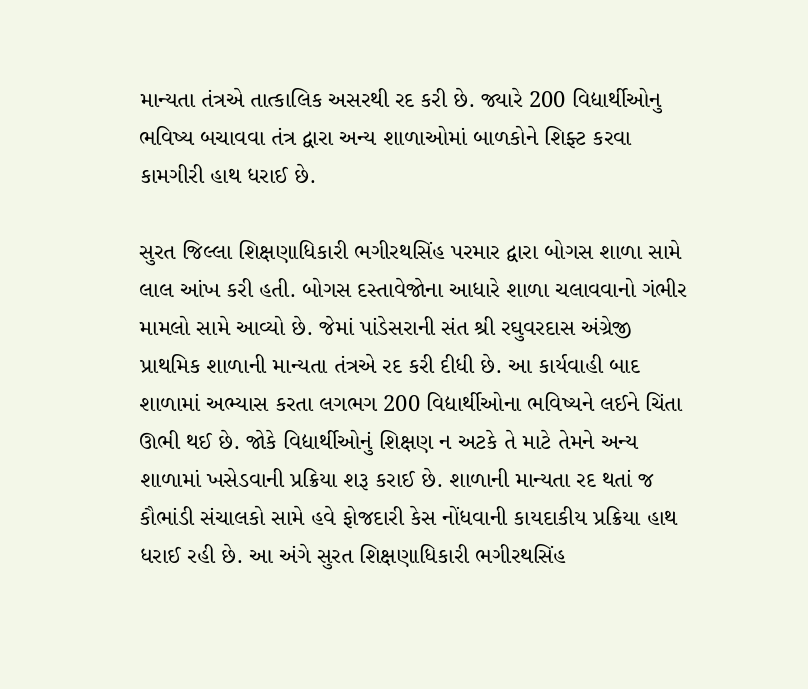માન્યતા તંત્રએ તાત્કાલિક અસરથી રદ કરી છે. જ્યારે 200 વિદ્યાર્થીઓનુ ભવિષ્ય બચાવવા તંત્ર દ્વારા અન્ય શાળાઓમાં બાળકોને શિફ્ટ કરવા કામગીરી હાથ ધરાઈ છે.

સુરત જિલ્લા શિક્ષણાધિકારી ભગીરથસિંહ પરમાર દ્વારા બોગસ શાળા સામે લાલ આંખ કરી હતી. બોગસ દસ્તાવેજોના આધારે શાળા ચલાવવાનો ગંભીર મામલો સામે આવ્યો છે. જેમાં પાંડેસરાની સંત શ્રી રઘુવરદાસ અંગ્રેજી પ્રાથમિક શાળાની માન્યતા તંત્રએ રદ કરી દીધી છે. આ કાર્યવાહી બાદ શાળામાં અભ્યાસ કરતા લગભગ 200 વિદ્યાર્થીઓના ભવિષ્યને લઈને ચિંતા ઊભી થઈ છે. જોકે વિદ્યાર્થીઓનું શિક્ષણ ન અટકે તે માટે તેમને અન્ય શાળામાં ખસેડવાની પ્રક્રિયા શરૂ કરાઈ છે. શાળાની માન્યતા રદ થતાં જ કૌભાંડી સંચાલકો સામે હવે ફોજદારી કેસ નોંધવાની કાયદાકીય પ્રક્રિયા હાથ ધરાઈ રહી છે. આ અંગે સુરત શિક્ષણાધિકારી ભગીરથસિંહ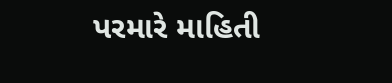પરમારે માહિતી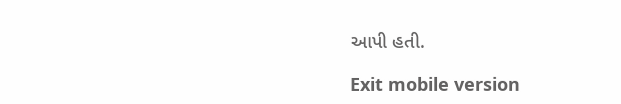આપી હતી.

Exit mobile version